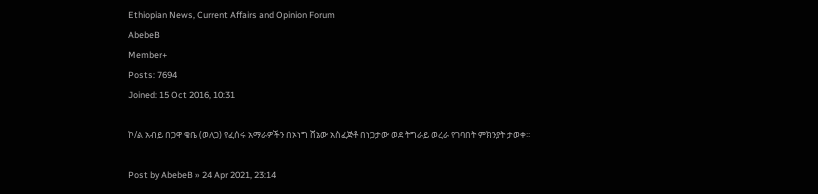Ethiopian News, Current Affairs and Opinion Forum
AbebeB
Member+
Posts: 7694
Joined: 15 Oct 2016, 10:31

ኮ/ል አብይ በጋዋ ቄቤ (ወለጋ) የፈሰሩ አማራዎችን በኦነግ ሸኔው አስፈጅቶ በነጋታው ወደ ትግራይ ወረራ የገባበት ምክንያት ታወቀ፡፡

Post by AbebeB » 24 Apr 2021, 23:14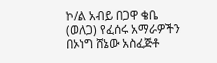ኮ/ል አብይ በጋዋ ቄቤ (ወለጋ) የፈሰሩ አማራዎችን በኦነግ ሸኔው አስፈጅቶ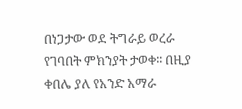በነጋታው ወደ ትግራይ ወረራ የገባበት ምክንያት ታወቀ፡፡ በዚያ ቀበሌ ያለ የአንድ አማራ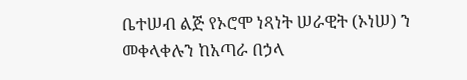ቤተሠብ ልጅ የኦሮሞ ነጻነት ሠራዊት (ኦነሠ) ን መቀላቀሉን ከአጣራ በኃላ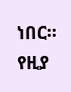ነበር፡፡ የዚያ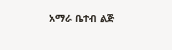አማራ ቤተብ ልጅ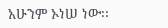አሁንም ኦነሠ ነው፡፡